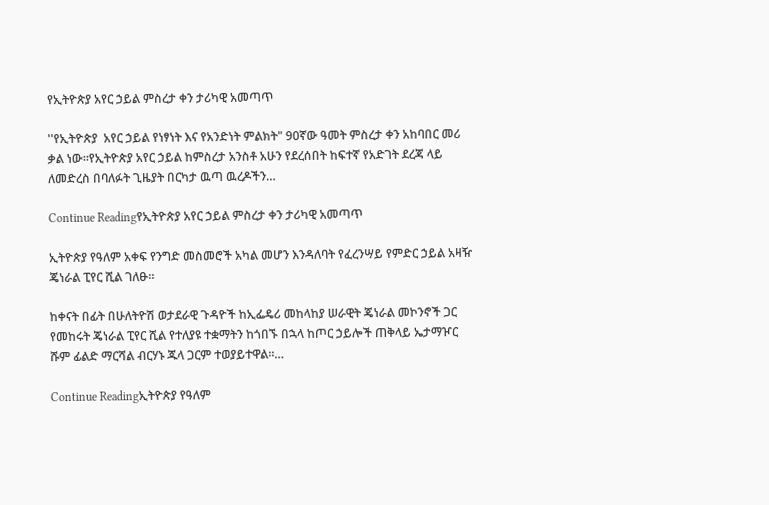የኢትዮጵያ አየር ኃይል ምስረታ ቀን ታሪካዊ አመጣጥ

''የኢትዮጵያ  አየር ኃይል የነፃነት እና የአንድነት ምልክት" 90ኛው ዓመት ምስረታ ቀን አከባበር መሪ ቃል ነው።የኢትዮጵያ አየር ኃይል ከምስረታ አንስቶ አሁን የደረሰበት ከፍተኛ የአድገት ደረጃ ላይ ለመድረስ በባለፉት ጊዜያት በርካታ ዉጣ ዉረዶችን…

Continue Readingየኢትዮጵያ አየር ኃይል ምስረታ ቀን ታሪካዊ አመጣጥ

ኢትዮጵያ የዓለም አቀፍ የንግድ መስመሮች አካል መሆን እንዳለባት የፈረንሣይ የምድር ኃይል አዛዥ ጄነራል ፒየር ሺል ገለፁ።

ከቀናት በፊት በሁለትዮሽ ወታደራዊ ጉዳዮች ከኢፌዴሪ መከላከያ ሠራዊት ጄነራል መኮንኖች ጋር የመከሩት ጄነራል ፒየር ሺል የተለያዩ ተቋማትን ከጎበኙ በኋላ ከጦር ኃይሎች ጠቅላይ ኤታማዦር ሹም ፊልድ ማርሻል ብርሃኑ ጁላ ጋርም ተወያይተዋል።…

Continue Readingኢትዮጵያ የዓለም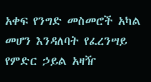አቀፍ የንግድ መስመሮች አካል መሆን እንዳለባት የፈረንሣይ የምድር ኃይል አዛዥ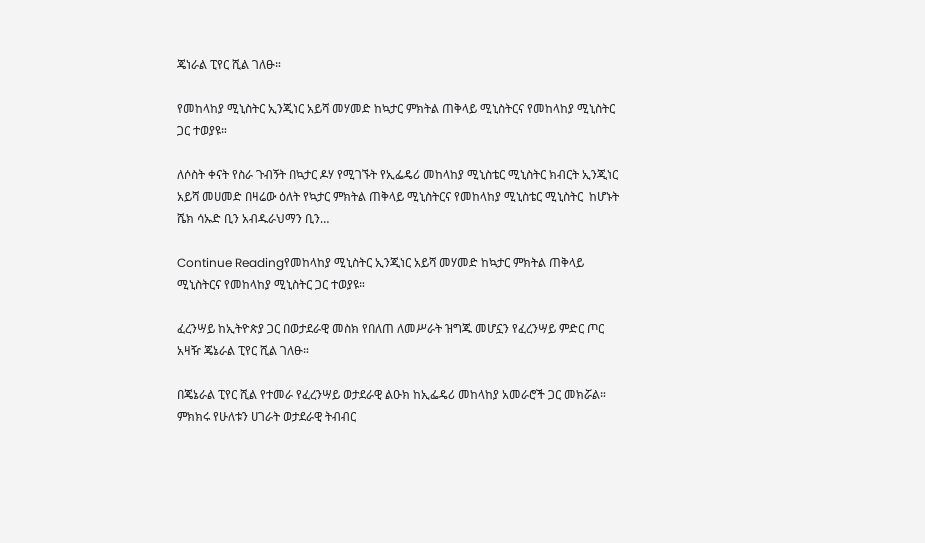ጄነራል ፒየር ሺል ገለፁ።

የመከላከያ ሚኒስትር ኢንጂነር አይሻ መሃመድ ከኳታር ምክትል ጠቅላይ ሚኒስትርና የመከላከያ ሚኒስትር ጋር ተወያዩ።

ለሶስት ቀናት የስራ ጉብኝት በኳታር ዶሃ የሚገኙት የኢፌዴሪ መከላከያ ሚኒስቴር ሚኒስትር ክብርት ኢንጂነር አይሻ መሀመድ በዛሬው ዕለት የኳታር ምክትል ጠቅላይ ሚኒስትርና የመከላከያ ሚኒስቴር ሚኒስትር  ከሆኑት ሼክ ሳኡድ ቢን አብዱራህማን ቢን…

Continue Readingየመከላከያ ሚኒስትር ኢንጂነር አይሻ መሃመድ ከኳታር ምክትል ጠቅላይ ሚኒስትርና የመከላከያ ሚኒስትር ጋር ተወያዩ።

ፈረንሣይ ከኢትዮጵያ ጋር በወታደራዊ መስክ የበለጠ ለመሥራት ዝግጁ መሆኗን የፈረንሣይ ምድር ጦር አዛዥ ጄኔራል ፒየር ሺል ገለፁ።

በጄኔራል ፒየር ሺል የተመራ የፈረንሣይ ወታደራዊ ልዑክ ከኢፌዴሪ መከላከያ አመራሮች ጋር መክሯል። ምክክሩ የሁለቱን ሀገራት ወታደራዊ ትብብር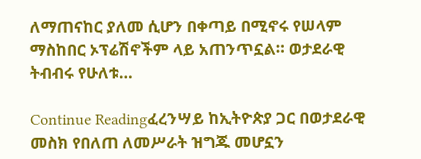ለማጠናከር ያለመ ሲሆን በቀጣይ በሚኖሩ የሠላም ማስከበር ኦፕሬሽኖችም ላይ አጠንጥኗል። ወታደራዊ ትብብሩ የሁለቱ…

Continue Readingፈረንሣይ ከኢትዮጵያ ጋር በወታደራዊ መስክ የበለጠ ለመሥራት ዝግጁ መሆኗን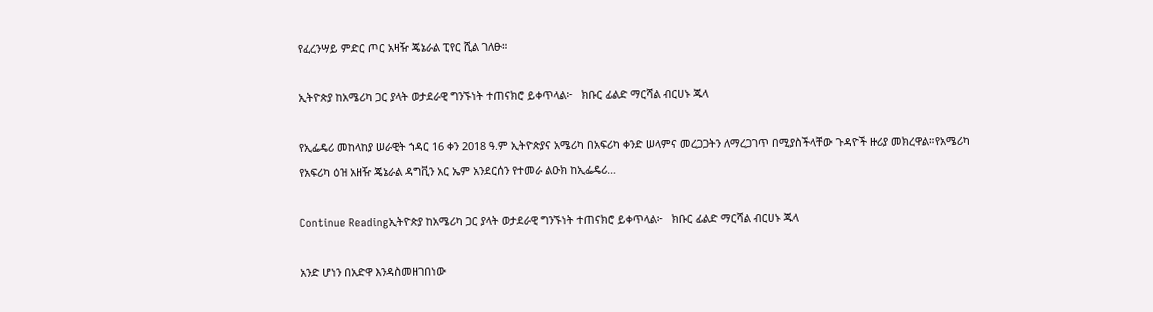የፈረንሣይ ምድር ጦር አዛዥ ጄኔራል ፒየር ሺል ገለፁ።

ኢትዮጵያ ከአሜሪካ ጋር ያላት ወታደራዊ ግንኙነት ተጠናክሮ ይቀጥላል፦   ክቡር ፊልድ ማርሻል ብርሀኑ ጁላ

የኢፌዴሪ መከላከያ ሠራዊት ኀዳር 16 ቀን 2018 ዓ.ም ኢትዮጵያና አሜሪካ በአፍሪካ ቀንድ ሠላምና መረጋጋትን ለማረጋገጥ በሚያስችላቸው ጉዳዮች ዙሪያ መክረዋል።የአሜሪካ የአፍሪካ ዕዝ አዘዥ ጄኔራል ዳግቪን አር ኤም አንደርሰን የተመራ ልዑክ ከኢፌዴሪ…

Continue Readingኢትዮጵያ ከአሜሪካ ጋር ያላት ወታደራዊ ግንኙነት ተጠናክሮ ይቀጥላል፦   ክቡር ፊልድ ማርሻል ብርሀኑ ጁላ

አንድ ሆነን በአድዋ እንዳስመዘገበነው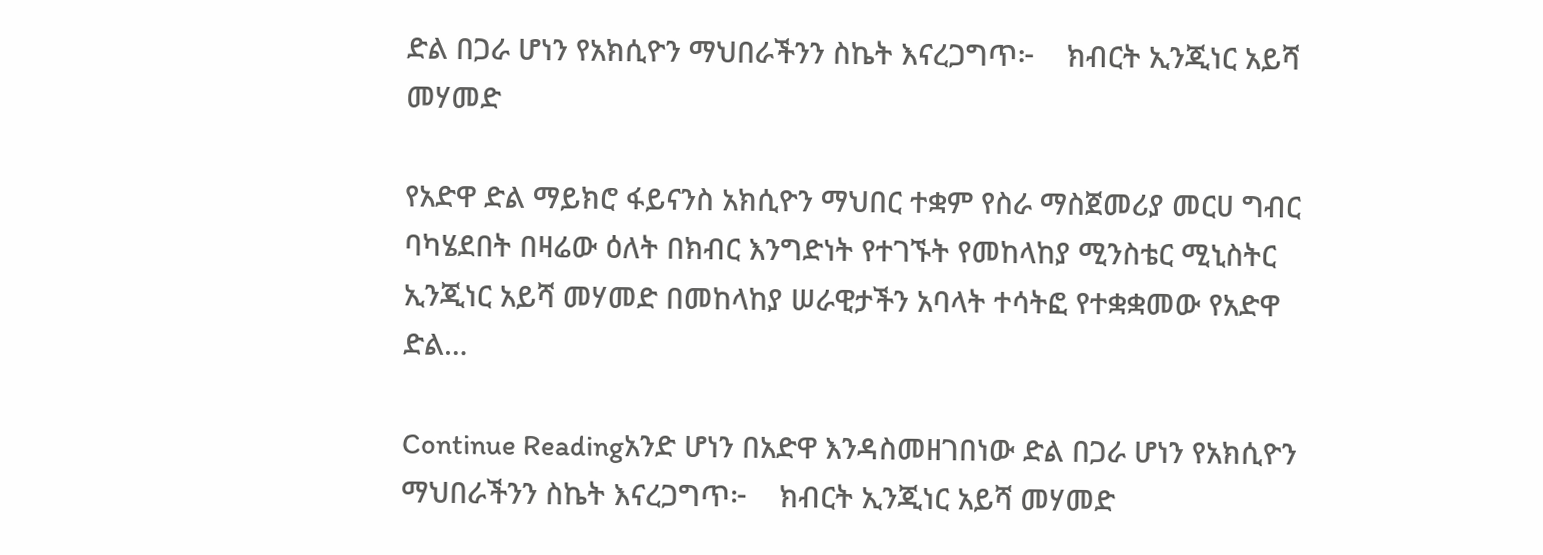ድል በጋራ ሆነን የአክሲዮን ማህበራችንን ስኬት እናረጋግጥ፦    ክብርት ኢንጂነር አይሻ መሃመድ

የአድዋ ድል ማይክሮ ፋይናንስ አክሲዮን ማህበር ተቋም የስራ ማስጀመሪያ መርሀ ግብር ባካሄደበት በዛሬው ዕለት በክብር እንግድነት የተገኙት የመከላከያ ሚንስቴር ሚኒስትር ኢንጂነር አይሻ መሃመድ በመከላከያ ሠራዊታችን አባላት ተሳትፎ የተቋቋመው የአድዋ ድል…

Continue Readingአንድ ሆነን በአድዋ እንዳስመዘገበነው ድል በጋራ ሆነን የአክሲዮን ማህበራችንን ስኬት እናረጋግጥ፦    ክብርት ኢንጂነር አይሻ መሃመድ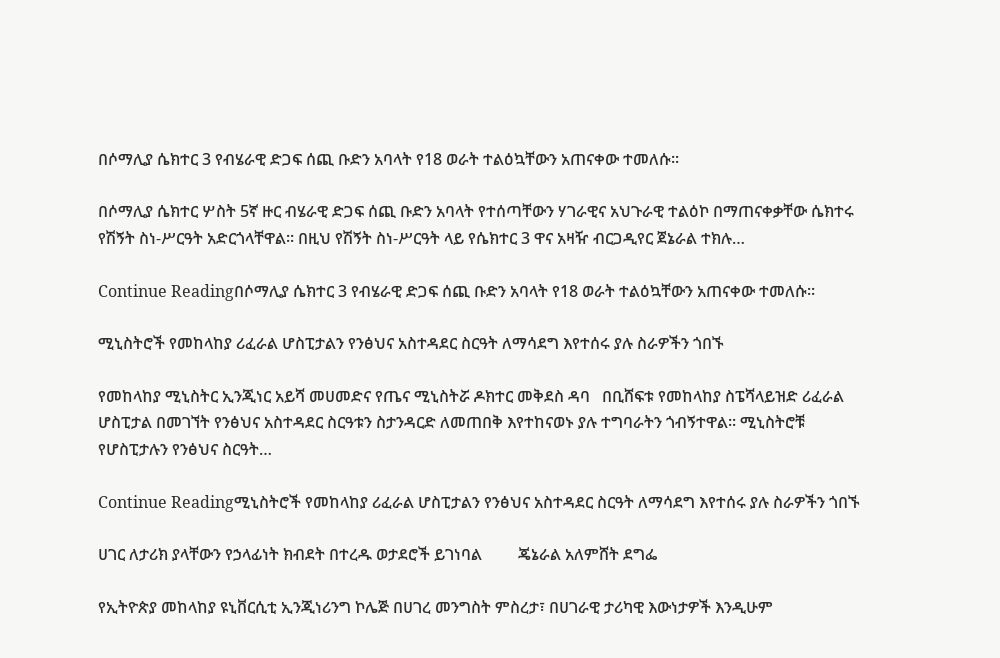በሶማሊያ ሴክተር 3 የብሄራዊ ድጋፍ ሰጪ ቡድን አባላት የ18 ወራት ተልዕኳቸውን አጠናቀው ተመለሱ፡፡

በሶማሊያ ሴክተር ሦስት 5ኛ ዙር ብሄራዊ ድጋፍ ሰጪ ቡድን አባላት የተሰጣቸውን ሃገራዊና አህጉራዊ ተልዕኮ በማጠናቀቃቸው ሴክተሩ የሽኝት ስነ-ሥርዓት አድርጎላቸዋል፡፡ በዚህ የሽኝት ስነ-ሥርዓት ላይ የሴክተር 3 ዋና አዛዥ ብርጋዲየር ጀኔራል ተክሉ…

Continue Readingበሶማሊያ ሴክተር 3 የብሄራዊ ድጋፍ ሰጪ ቡድን አባላት የ18 ወራት ተልዕኳቸውን አጠናቀው ተመለሱ፡፡

ሚኒስትሮች የመከላከያ ሪፈራል ሆስፒታልን የንፅህና አስተዳደር ስርዓት ለማሳደግ እየተሰሩ ያሉ ስራዎችን ጎበኙ

የመከላከያ ሚኒስትር ኢንጂነር አይሻ መሀመድና የጤና ሚኒስትሯ ዶክተር መቅደስ ዳባ   በቢሸፍቱ የመከላከያ ስፔሻላይዝድ ሪፈራል ሆስፒታል በመገኘት የንፅህና አስተዳደር ስርዓቱን ስታንዳርድ ለመጠበቅ እየተከናወኑ ያሉ ተግባራትን ጎብኝተዋል፡፡ ሚኒስትሮቹ የሆስፒታሉን የንፅህና ስርዓት…

Continue Readingሚኒስትሮች የመከላከያ ሪፈራል ሆስፒታልን የንፅህና አስተዳደር ስርዓት ለማሳደግ እየተሰሩ ያሉ ስራዎችን ጎበኙ

ሀገር ለታሪክ ያላቸውን የኃላፊነት ክብደት በተረዱ ወታደሮች ይገነባል         ጄኔራል አለምሸት ደግፌ

የኢትዮጵያ መከላከያ ዩኒቨርሲቲ ኢንጂነሪንግ ኮሌጅ በሀገረ መንግስት ምስረታ፣ በሀገራዊ ታሪካዊ እውነታዎች እንዲሁም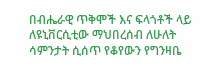በብሔራዊ ጥቅሞች እና ፍላጎቶች ላይ ለዩኒቨርሲቲው ማህበረሰብ ለሁለት ሳምንታት ሲሰጥ የቆየውን የግንዛቤ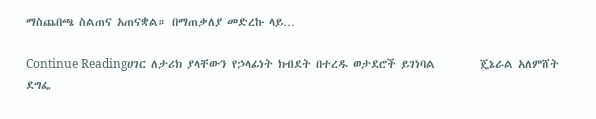ማስጨበጫ ስልጠና አጠናቋል። በማጠቃለያ መድረኩ ላይ…

Continue Readingሀገር ለታሪክ ያላቸውን የኃላፊነት ክብደት በተረዱ ወታደሮች ይገነባል         ጄኔራል አለምሸት ደግፌ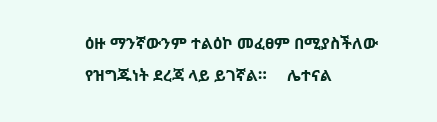ዕዙ ማንኛውንም ተልዕኮ መፈፀም በሚያስችለው የዝግጁነት ደረጃ ላይ ይገኛል።     ሌተናል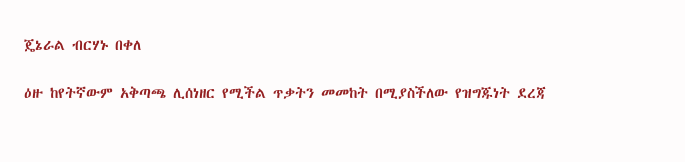ጄኔራል ብርሃኑ በቀለ

ዕዙ ከየትኛውም አቅጣጫ ሊሰነዘር የሚችል ጥቃትን መመከት በሚያስችለው የዝግጁነት ደረጃ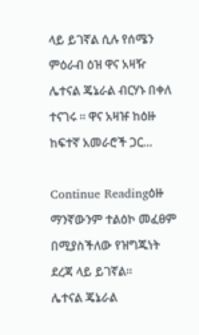ላይ ይገኛል ሲሉ የሰሜን ምዕራብ ዕዝ ዋና አዛዥ ሌተናል ጄኔራል ብርሃኑ በቀለ ተናገሩ ። ዋና አዛዡ ከዕዙ ከፍተኛ አመራሮች ጋር…

Continue Readingዕዙ ማንኛውንም ተልዕኮ መፈፀም በሚያስችለው የዝግጁነት ደረጃ ላይ ይገኛል።     ሌተናል ጄኔራል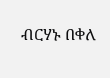ብርሃኑ በቀለ